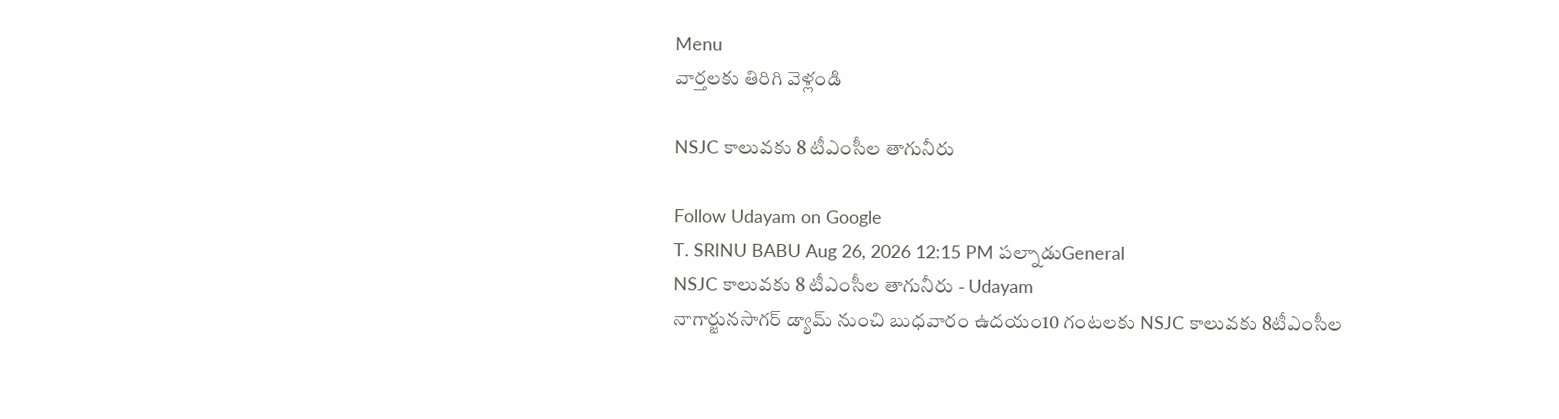Menu
వార్తలకు తిరిగి వెళ్లండి

NSJC కాలువకు 8 టీఎంసీల తాగునీరు

Follow Udayam on Google
T. SRINU BABU Aug 26, 2026 12:15 PM పల్నాడుGeneral
NSJC కాలువకు 8 టీఎంసీల తాగునీరు - Udayam
నాగార్జునసాగర్ డ్యామ్‌ నుంచి బుధవారం ఉదయం10 గంటలకు NSJC కాలువకు 8టీఎంసీల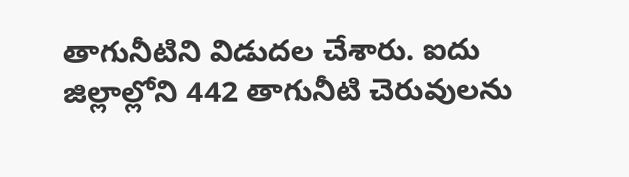తాగునీటిని విడుదల చేశారు. ఐదు జిల్లాల్లోని 442 తాగునీటి చెరువులను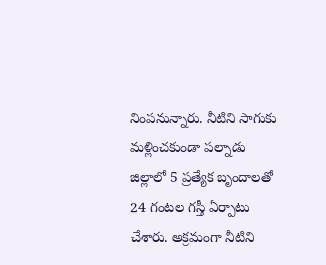నింపనున్నారు. నీటిని సాగుకు మళ్లించకుండా పల్నాడు జిల్లాలో 5 ప్రత్యేక బృందాలతో 24 గంటల గస్తీ ఏర్పాటు చేశారు. అక్రమంగా నీటిని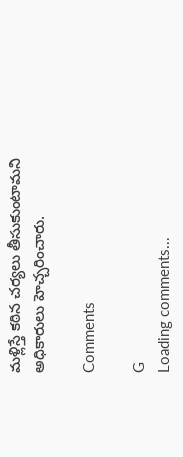మళ్లిస్తే కఠిన చర్యలు తీసుకుంటామని అధికారులు హెచ్చరించారు.

Comments

G
Loading comments...